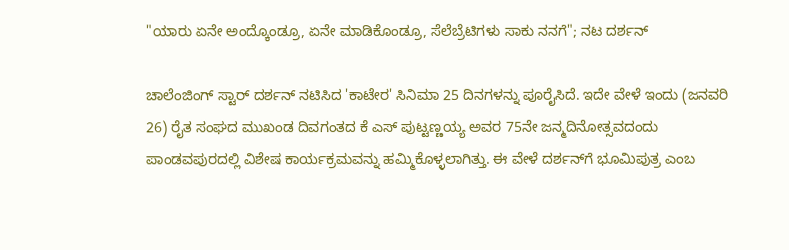"ಯಾರು ಏನೇ ಅಂದ್ಕೊಂಡ್ರೂ, ಏನೇ ಮಾಡಿಕೊಂಡ್ರೂ, ಸೆಲೆಬ್ರೆಟಿಗಳು ಸಾಕು ನನಗೆ"; ನಟ ದರ್ಶನ್

ಚಾಲೆಂಜಿಂಗ್ ಸ್ಟಾರ್ ದರ್ಶನ್ ನಟಿಸಿದ 'ಕಾಟೇರ' ಸಿನಿಮಾ 25 ದಿನಗಳನ್ನು ಪೂರೈಸಿದೆ. ಇದೇ ವೇಳೆ ಇಂದು (ಜನವರಿ 26) ರೈತ ಸಂಘದ ಮುಖಂಡ ದಿವಗಂತದ ಕೆ ಎಸ್ ಪುಟ್ಟಣ್ಣಯ್ಯ ಅವರ 75ನೇ ಜನ್ಮದಿನೋತ್ಸವದಂದು ಪಾಂಡವಪುರದಲ್ಲಿ ವಿಶೇಷ ಕಾರ್ಯಕ್ರಮವನ್ನು ಹಮ್ಮಿಕೊಳ್ಳಲಾಗಿತ್ತು. ಈ ವೇಳೆ ದರ್ಶನ್‌ಗೆ ಭೂಮಿಪುತ್ರ ಎಂಬ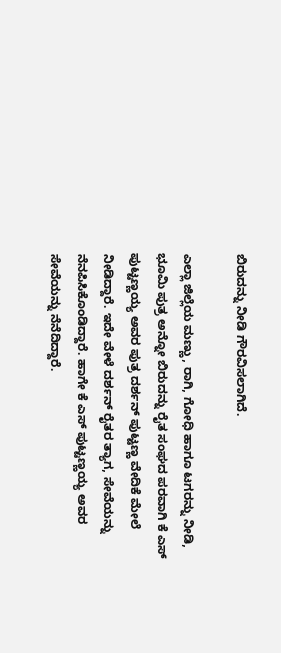ಬಿರುದನ್ನು ನೀಡಿ ಗೌರವಿಸಲಾಗಿದೆ.

ಎಲ್ಲಾ ಜಿಲ್ಲೆಯ ಮಣ್ಣು, ರಾಗಿ, ಗೋಧಿ ಹಾಗೂ ಟಗರನ್ನು ನೀಡಿ, ಭೂಮಿ ಪುತ್ರ ಅನ್ನೋ ಬಿರುದನ್ನು ರೈತ ಸಂಘದ ಪರವಾಗಿ ಕೆ ಎಸ್ ಪುಟ್ಟಣ್ಣಯ್ಯ ಅವರ ಪುತ್ರ ದರ್ಶನ್ ಪುಟ್ಟಣ್ಣ ವೇದಿಕೆ ಮೇಲೆ ನೀಡಿದ್ದಾರೆ. ಇದೇ ವೇಳೆ ದರ್ಶನ್ ರೈತರ ತ್ಯಾಗ, ಸೇವೆಯನ್ನು ನೆನಪಿಸಿಕೊಂಡಿದ್ದಾರೆ. ಹಾಗೇ ಕೆ ಎಸ್ ಪುಟ್ಟಣ್ಣಯ್ಯ ಅವರ ಸೇವೆಯನ್ನು ನೆನೆದಿದ್ದಾರೆ.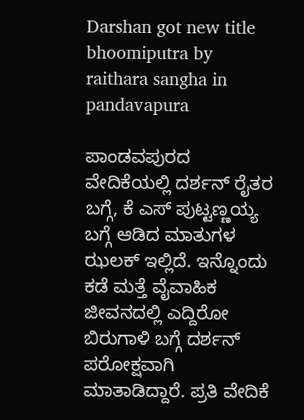Darshan got new title bhoomiputra by raithara sangha in pandavapura

ಪಾಂಡವಪುರದ ವೇದಿಕೆಯಲ್ಲಿ ದರ್ಶನ್ ರೈತರ ಬಗ್ಗೆ, ಕೆ ಎಸ್ ಪುಟ್ಟಣ್ಣಯ್ಯ ಬಗ್ಗೆ ಆಡಿದ ಮಾತುಗಳ ಝಲಕ್ ಇಲ್ಲಿದೆ. ಇನ್ನೊಂದು ಕಡೆ ಮತ್ತೆ ವೈವಾಹಿಕ ಜೀವನದಲ್ಲಿ ಎದ್ದಿರೋ ಬಿರುಗಾಳಿ ಬಗ್ಗೆ ದರ್ಶನ್ ಪರೋಕ್ಷವಾಗಿ ಮಾತಾಡಿದ್ದಾರೆ. ಪ್ರತಿ ವೇದಿಕೆ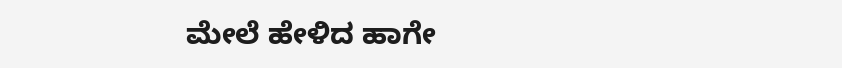ಮೇಲೆ ಹೇಳಿದ ಹಾಗೇ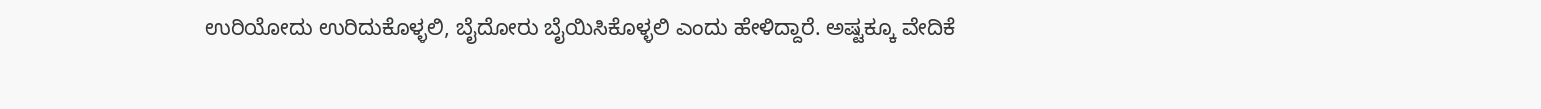ಉರಿಯೋದು ಉರಿದುಕೊಳ್ಳಲಿ, ಬೈದೋರು ಬೈಯಿಸಿಕೊಳ್ಳಲಿ ಎಂದು ಹೇಳಿದ್ದಾರೆ. ಅಷ್ಟಕ್ಕೂ ವೇದಿಕೆ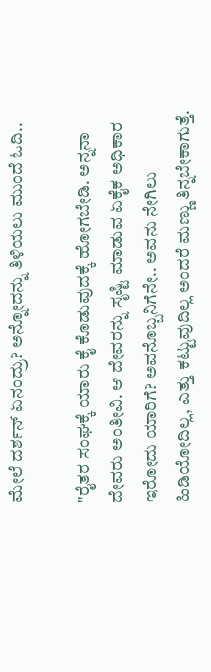ಮೇಲೆ ದರ್ಶನ್ ಏನಂದ್ರು? ಅನ್ನೋದನ್ನು ತಿಳಿಯಲು ಮುಂದೆ ಓದಿ..

"ರೈತರ ಸಂಘಕ್ಕೆ ಯಾರು ಕೈ ಕೊಡುವುದಕ್ಕೆ ಹೋಗಬೇಡಿ. ಅನ್ನನಾ ದೇವರು ಅಂತೀವಿ. ಆ ದೇವರನ್ನು ಸೃಷ್ಟಿ ಮಾಡುವ ಏಕೈಕ ಅಧಿಕಾರ ಇರೋದು ಯಾರಿಗೆ? ಅವನೊಬ್ಬನಿಗೆನೇ.. ಅವನು ನೇಗಿಲು ಹಿಡಿಯೋದಿಲ್ಲ, ಎತ್ತು ಕಟ್ಟುವುದಿಲ್ಲ ಅಂದರೆ ಮಣ್ಣು ತಿನ್ನಬೇಕಾಗುತ್ತೆ.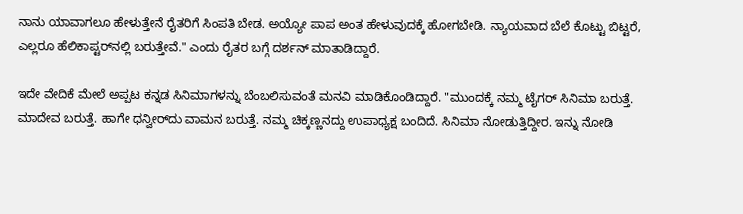ನಾನು ಯಾವಾಗಲೂ ಹೇಳುತ್ತೇನೆ ರೈತರಿಗೆ ಸಿಂಪತಿ ಬೇಡ. ಅಯ್ಯೋ ಪಾಪ ಅಂತ ಹೇಳುವುದಕ್ಕೆ ಹೋಗಬೇಡಿ. ನ್ಯಾಯವಾದ ಬೆಲೆ ಕೊಟ್ಟು ಬಿಟ್ಟರೆ, ಎಲ್ಲರೂ ಹೆಲಿಕಾಪ್ಟರ್‌ನಲ್ಲಿ ಬರುತ್ತೇವೆ." ಎಂದು ರೈತರ ಬಗ್ಗೆ ದರ್ಶನ್ ಮಾತಾಡಿದ್ದಾರೆ.

ಇದೇ ವೇದಿಕೆ ಮೇಲೆ ಅಪ್ಪಟ ಕನ್ನಡ ಸಿನಿಮಾಗಳನ್ನು ಬೆಂಬಲಿಸುವಂತೆ ಮನವಿ ಮಾಡಿಕೊಂಡಿದ್ದಾರೆ. "ಮುಂದಕ್ಕೆ ನಮ್ಮ ಟೈಗರ್ ಸಿನಿಮಾ ಬರುತ್ತೆ. ಮಾದೇವ ಬರುತ್ತೆ. ಹಾಗೇ ಧನ್ವೀರ್‌ದು ವಾಮನ ಬರುತ್ತೆ. ನಮ್ಮ ಚಿಕ್ಕಣ್ಣನದ್ದು ಉಪಾಧ್ಯಕ್ಷ ಬಂದಿದೆ. ಸಿನಿಮಾ ನೋಡುತ್ತಿದ್ದೀರ. ಇನ್ನು ನೋಡಿ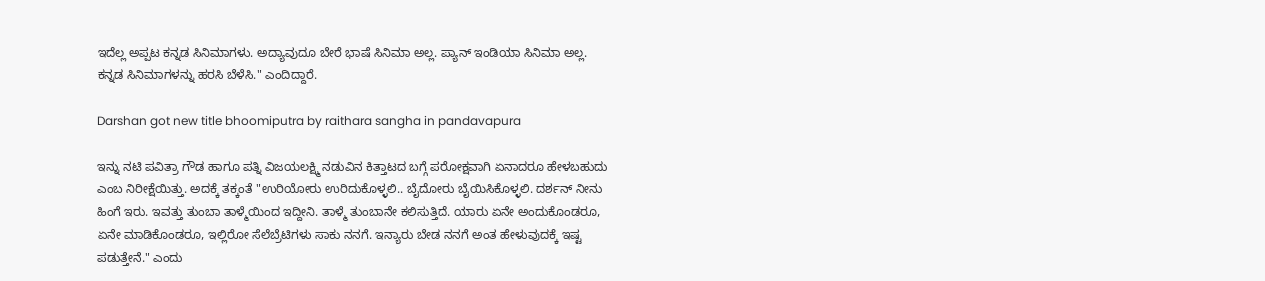ಇದೆಲ್ಲ ಅಪ್ಪಟ ಕನ್ನಡ ಸಿನಿಮಾಗಳು. ಅದ್ಯಾವುದೂ ಬೇರೆ ಭಾಷೆ ಸಿನಿಮಾ ಅಲ್ಲ. ಪ್ಯಾನ್ ಇಂಡಿಯಾ ಸಿನಿಮಾ ಅಲ್ಲ. ಕನ್ನಡ ಸಿನಿಮಾಗಳನ್ನು ಹರಸಿ ಬೆಳೆಸಿ." ಎಂದಿದ್ದಾರೆ.

Darshan got new title bhoomiputra by raithara sangha in pandavapura

ಇನ್ನು ನಟಿ ಪವಿತ್ರಾ ಗೌಡ ಹಾಗೂ ಪತ್ನಿ ವಿಜಯಲಕ್ಷ್ಮಿ ನಡುವಿನ ಕಿತ್ತಾಟದ ಬಗ್ಗೆ ಪರೋಕ್ಷವಾಗಿ ಏನಾದರೂ ಹೇಳಬಹುದು ಎಂಬ ನಿರೀಕ್ಷೆಯಿತ್ತು. ಅದಕ್ಕೆ ತಕ್ಕಂತೆ "ಉರಿಯೋರು ಉರಿದುಕೊಳ್ಳಲಿ.. ಬೈದೋರು ಬೈಯಿಸಿಕೊಳ್ಳಲಿ. ದರ್ಶನ್ ನೀನು ಹಿಂಗೆ ಇರು. ಇವತ್ತು ತುಂಬಾ ತಾಳ್ಮೆಯಿಂದ ಇದ್ದೀನಿ. ತಾಳ್ಮೆ ತುಂಬಾನೇ ಕಲಿಸುತ್ತಿದೆ. ಯಾರು ಏನೇ ಅಂದುಕೊಂಡರೂ, ಏನೇ ಮಾಡಿಕೊಂಡರೂ, ಇಲ್ಲಿರೋ ಸೆಲೆಬ್ರೆಟಿಗಳು ಸಾಕು ನನಗೆ. ಇನ್ಯಾರು ಬೇಡ ನನಗೆ ಅಂತ ಹೇಳುವುದಕ್ಕೆ ಇಷ್ಟ ಪಡುತ್ತೇನೆ." ಎಂದು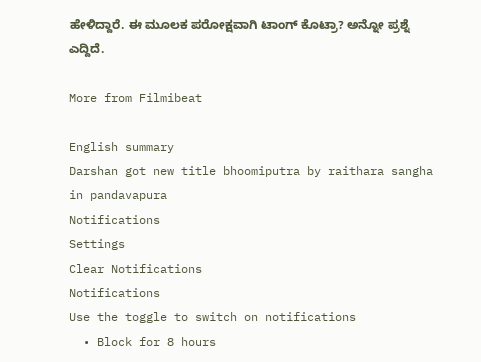ಹೇಳಿದ್ದಾರೆ. ಈ ಮೂಲಕ ಪರೋಕ್ಷವಾಗಿ ಟಾಂಗ್ ಕೊಟ್ರಾ? ಅನ್ನೋ ಪ್ರಶ್ನೆ ಎದ್ದಿದೆ.

More from Filmibeat

English summary
Darshan got new title bhoomiputra by raithara sangha in pandavapura
Notifications
Settings
Clear Notifications
Notifications
Use the toggle to switch on notifications
  • Block for 8 hours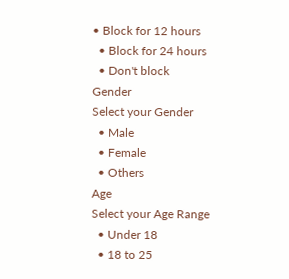• Block for 12 hours
  • Block for 24 hours
  • Don't block
Gender
Select your Gender
  • Male
  • Female
  • Others
Age
Select your Age Range
  • Under 18
  • 18 to 25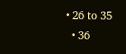• 26 to 35
  • 36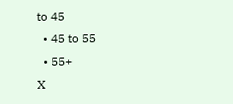to 45
  • 45 to 55
  • 55+
X